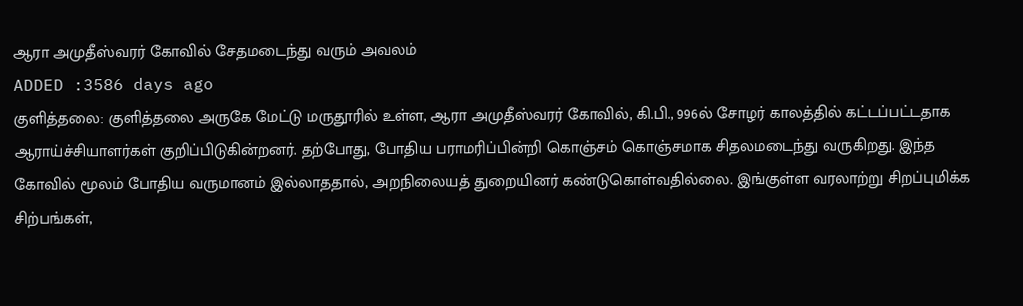ஆரா அமுதீஸ்வரர் கோவில் சேதமடைந்து வரும் அவலம்
ADDED :3586 days ago
குளித்தலை: குளித்தலை அருகே மேட்டு மருதூரில் உள்ள, ஆரா அமுதீஸ்வரர் கோவில், கி.பி., 996ல் சோழர் காலத்தில் கட்டப்பட்டதாக ஆராய்ச்சியாளர்கள் குறிப்பிடுகின்றனர். தற்போது, போதிய பராமரிப்பின்றி கொஞ்சம் கொஞ்சமாக சிதலமடைந்து வருகிறது. இந்த கோவில் மூலம் போதிய வருமானம் இல்லாததால், அறநிலையத் துறையினர் கண்டுகொள்வதில்லை. இங்குள்ள வரலாற்று சிறப்புமிக்க சிற்பங்கள்,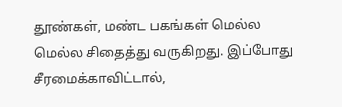தூண்கள், மண்ட பகங்கள் மெல்ல மெல்ல சிதைத்து வருகிறது. இப்போது சீரமைக்காவிட்டால்,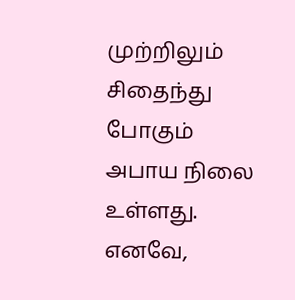முற்றிலும் சிதைந்து போகும் அபாய நிலை உள்ளது. எனவே,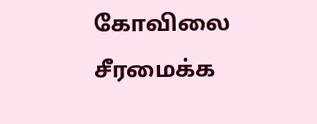கோவிலை சீரமைக்க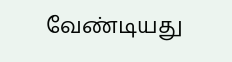வேண்டியது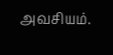அவசியம்.